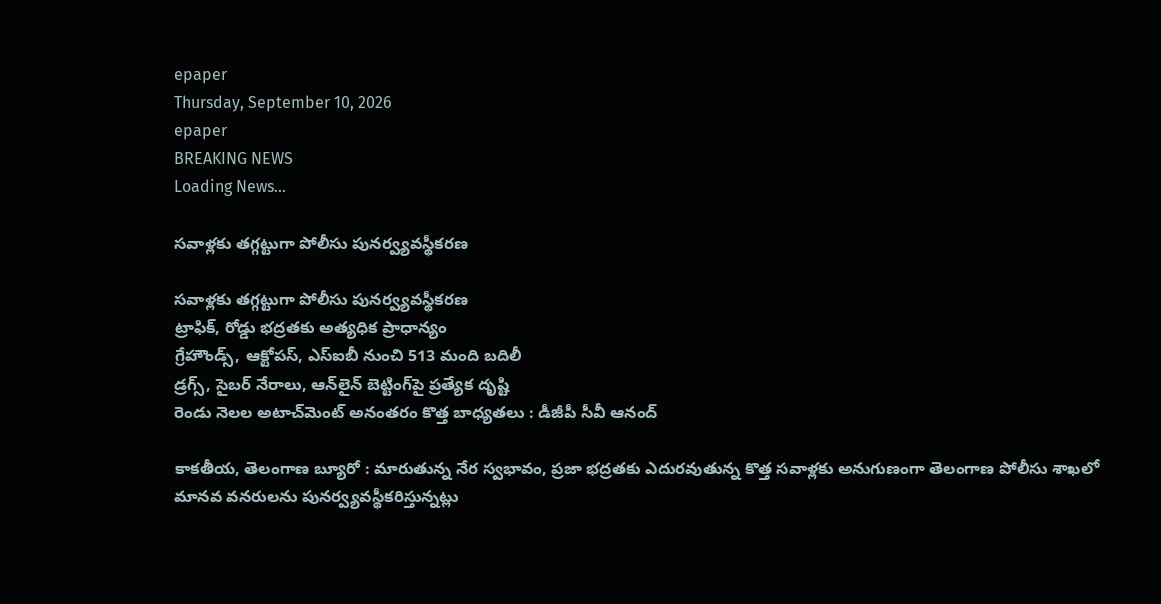epaper
Thursday, September 10, 2026
epaper
BREAKING NEWS
Loading News...

సవాళ్లకు తగ్గట్టుగా పోలీసు పునర్వ్యవస్థీకరణ

సవాళ్లకు తగ్గట్టుగా పోలీసు పునర్వ్యవస్థీకరణ
ట్రాఫిక్‌, రోడ్డు భద్రతకు అత్యధిక ప్రాధాన్యం
గ్రేహౌండ్స్‌, ఆక్టోపస్‌, ఎస్‌ఐబీ నుంచి 513 మంది బదిలీ
డ్రగ్స్‌, సైబర్‌ నేరాలు, ఆన్‌లైన్‌ బెట్టింగ్‌పై ప్రత్యేక దృష్టి
రెండు నెలల అటాచ్‌మెంట్‌ అనంతరం కొత్త బాధ్యతలు : డీజీపీ సీవీ ఆనంద్‌

కాకతీయ, తెలంగాణ బ్యూరో : మారుతున్న నేర స్వభావం, ప్రజా భద్రతకు ఎదురవుతున్న కొత్త సవాళ్లకు అనుగుణంగా తెలంగాణ పోలీసు శాఖలో మానవ వనరులను పునర్వ్యవస్థీకరిస్తున్నట్లు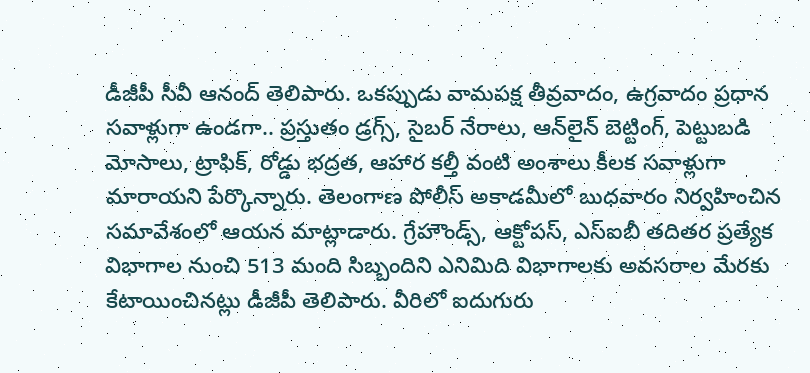డీజీపీ సీవీ ఆనంద్‌ తెలిపారు. ఒకప్పుడు వామపక్ష తీవ్రవాదం, ఉగ్రవాదం ప్రధాన సవాళ్లుగా ఉండగా.. ప్రస్తుతం డ్రగ్స్‌, సైబర్‌ నేరాలు, ఆన్‌లైన్‌ బెట్టింగ్‌, పెట్టుబడి మోసాలు, ట్రాఫిక్‌, రోడ్డు భద్రత, ఆహార కల్తీ వంటి అంశాలు కీలక సవాళ్లుగా మారాయని పేర్కొన్నారు. తెలంగాణ పోలీస్‌ అకాడమీలో బుధవారం నిర్వహించిన సమావేశంలో ఆయన మాట్లాడారు. గ్రేహౌండ్స్‌, ఆక్టోపస్‌, ఎస్‌ఐబీ తదితర ప్రత్యేక విభాగాల నుంచి 513 మంది సిబ్బందిని ఎనిమిది విభాగాలకు అవసరాల మేరకు కేటాయించినట్లు డీజీపీ తెలిపారు. వీరిలో ఐదుగురు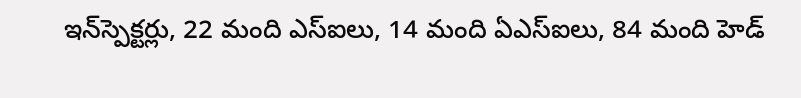ఇన్‌స్పెక్టర్లు, 22 మంది ఎస్‌ఐలు, 14 మంది ఏఎస్‌ఐలు, 84 మంది హెడ్‌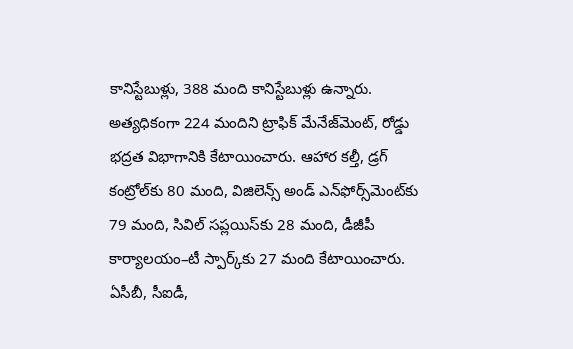కానిస్టేబుళ్లు, 388 మంది కానిస్టేబుళ్లు ఉన్నారు. అత్యధికంగా 224 మందిని ట్రాఫిక్‌ మేనేజ్‌మెంట్‌, రోడ్డు భద్రత విభాగానికి కేటాయించారు. ఆహార కల్తీ, డ్రగ్‌ కంట్రోల్‌కు 80 మంది, విజిలెన్స్‌ అండ్‌ ఎన్‌ఫోర్స్‌మెంట్‌కు 79 మంది, సివిల్‌ సప్లయిస్‌కు 28 మంది, డీజీపీ కార్యాలయం–టీ స్పార్క్‌కు 27 మంది కేటాయించారు. ఏసీబీ, సీఐడీ,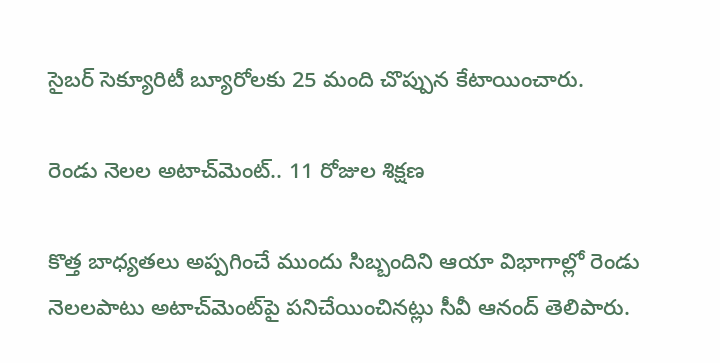సైబర్‌ సెక్యూరిటీ బ్యూరోలకు 25 మంది చొప్పున కేటాయించారు.

రెండు నెలల అటాచ్‌మెంట్‌.. 11 రోజుల శిక్షణ

కొత్త బాధ్యతలు అప్పగించే ముందు సిబ్బందిని ఆయా విభాగాల్లో రెండు నెలలపాటు అటాచ్‌మెంట్‌పై పనిచేయించినట్లు సీవీ ఆనంద్‌ తెలిపారు.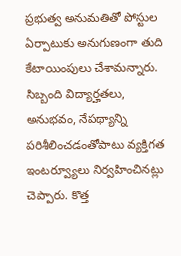ప్రభుత్వ అనుమతితో పోస్టుల ఏర్పాటుకు అనుగుణంగా తుది కేటాయింపులు చేశామన్నారు. సిబ్బంది విద్యార్హతలు, అనుభవం, నేపథ్యాన్ని పరిశీలించడంతోపాటు వ్యక్తిగత ఇంటర్వ్యూలు నిర్వహించినట్లు చెప్పారు. కొత్త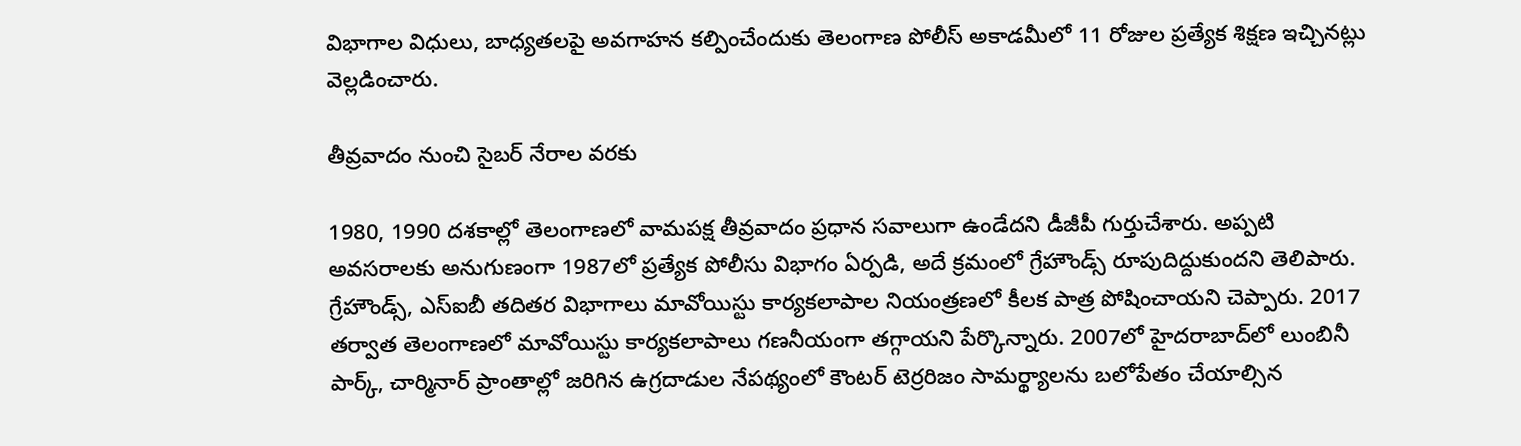విభాగాల విధులు, బాధ్యతలపై అవగాహన కల్పించేందుకు తెలంగాణ పోలీస్‌ అకాడమీలో 11 రోజుల ప్రత్యేక శిక్షణ ఇచ్చినట్లు వెల్లడించారు.

తీవ్రవాదం నుంచి సైబర్‌ నేరాల వరకు

1980, 1990 దశకాల్లో తెలంగాణలో వామపక్ష తీవ్రవాదం ప్రధాన సవాలుగా ఉండేదని డీజీపీ గుర్తుచేశారు. అప్పటి అవసరాలకు అనుగుణంగా 1987లో ప్రత్యేక పోలీసు విభాగం ఏర్పడి, అదే క్రమంలో గ్రేహౌండ్స్‌ రూపుదిద్దుకుందని తెలిపారు. గ్రేహౌండ్స్‌, ఎస్‌ఐబీ తదితర విభాగాలు మావోయిస్టు కార్యకలాపాల నియంత్రణలో కీలక పాత్ర పోషించాయని చెప్పారు. 2017 తర్వాత తెలంగాణలో మావోయిస్టు కార్యకలాపాలు గణనీయంగా తగ్గాయని పేర్కొన్నారు. 2007లో హైదరాబాద్‌లో లుంబినీ పార్క్‌, చార్మినార్‌ ప్రాంతాల్లో జరిగిన ఉగ్రదాడుల నేపథ్యంలో కౌంటర్‌ టెర్రరిజం సామర్థ్యాలను బలోపేతం చేయాల్సిన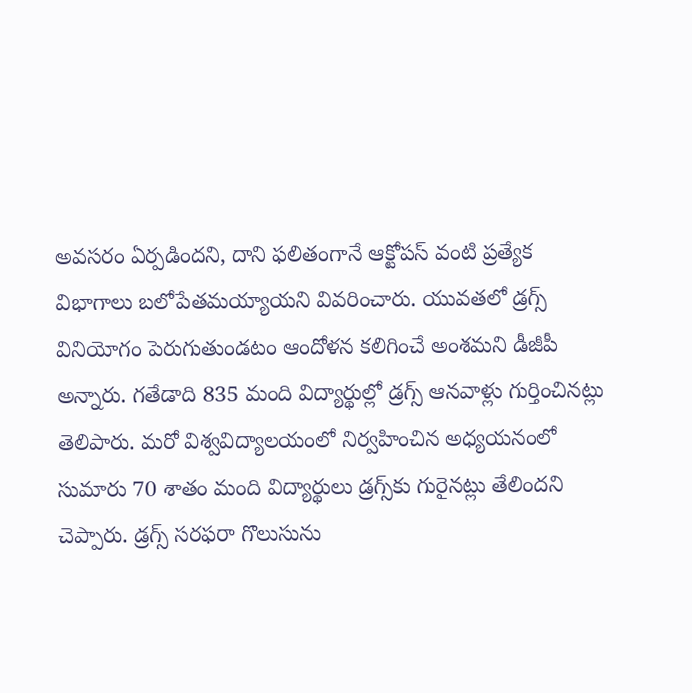అవసరం ఏర్పడిందని, దాని ఫలితంగానే ఆక్టోపస్‌ వంటి ప్రత్యేక విభాగాలు బలోపేతమయ్యాయని వివరించారు. యువతలో డ్రగ్స్‌ వినియోగం పెరుగుతుండటం ఆందోళన కలిగించే అంశమని డీజీపీ అన్నారు. గతేడాది 835 మంది విద్యార్థుల్లో డ్రగ్స్‌ ఆనవాళ్లు గుర్తించినట్లు తెలిపారు. మరో విశ్వవిద్యాలయంలో నిర్వహించిన అధ్యయనంలో సుమారు 70 శాతం మంది విద్యార్థులు డ్రగ్స్‌కు గురైనట్లు తేలిందని చెప్పారు. డ్రగ్స్‌ సరఫరా గొలుసును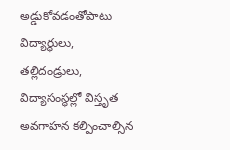అడ్డుకోవడంతోపాటు విద్యార్థులు, తల్లిదండ్రులు, విద్యాసంస్థల్లో విస్తృత అవగాహన కల్పించాల్సిన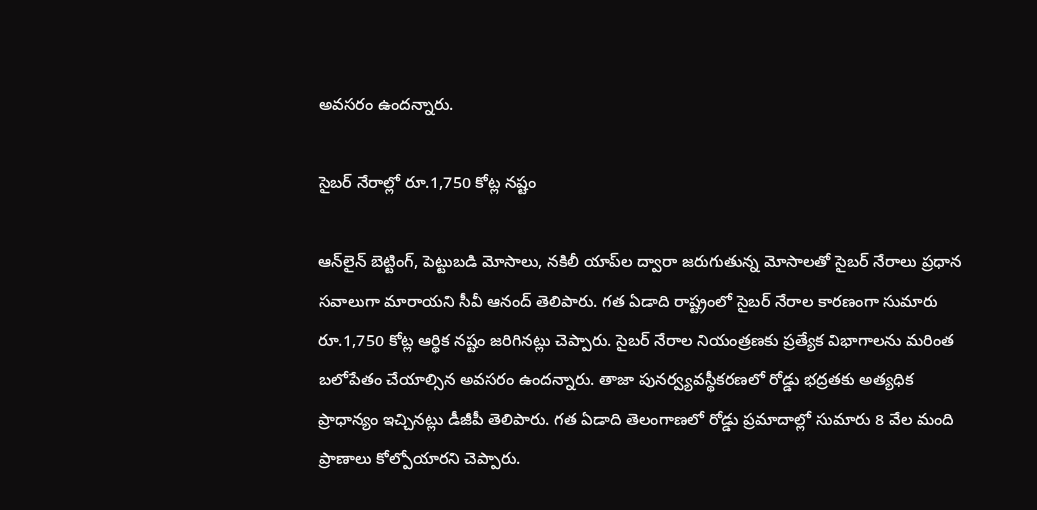అవసరం ఉందన్నారు.

సైబర్‌ నేరాల్లో రూ.1,750 కోట్ల నష్టం

ఆన్‌లైన్‌ బెట్టింగ్‌, పెట్టుబడి మోసాలు, నకిలీ యాప్‌ల ద్వారా జరుగుతున్న మోసాలతో సైబర్‌ నేరాలు ప్రధాన సవాలుగా మారాయని సీవీ ఆనంద్‌ తెలిపారు. గత ఏడాది రాష్ట్రంలో సైబర్‌ నేరాల కారణంగా సుమారు రూ.1,750 కోట్ల ఆర్థిక నష్టం జరిగినట్లు చెప్పారు. సైబర్‌ నేరాల నియంత్రణకు ప్రత్యేక విభాగాలను మరింత బలోపేతం చేయాల్సిన అవసరం ఉందన్నారు. తాజా పునర్వ్యవస్థీకరణలో రోడ్డు భద్రతకు అత్యధిక ప్రాధాన్యం ఇచ్చినట్లు డీజీపీ తెలిపారు. గత ఏడాది తెలంగాణలో రోడ్డు ప్రమాదాల్లో సుమారు 8 వేల మంది ప్రాణాలు కోల్పోయారని చెప్పారు.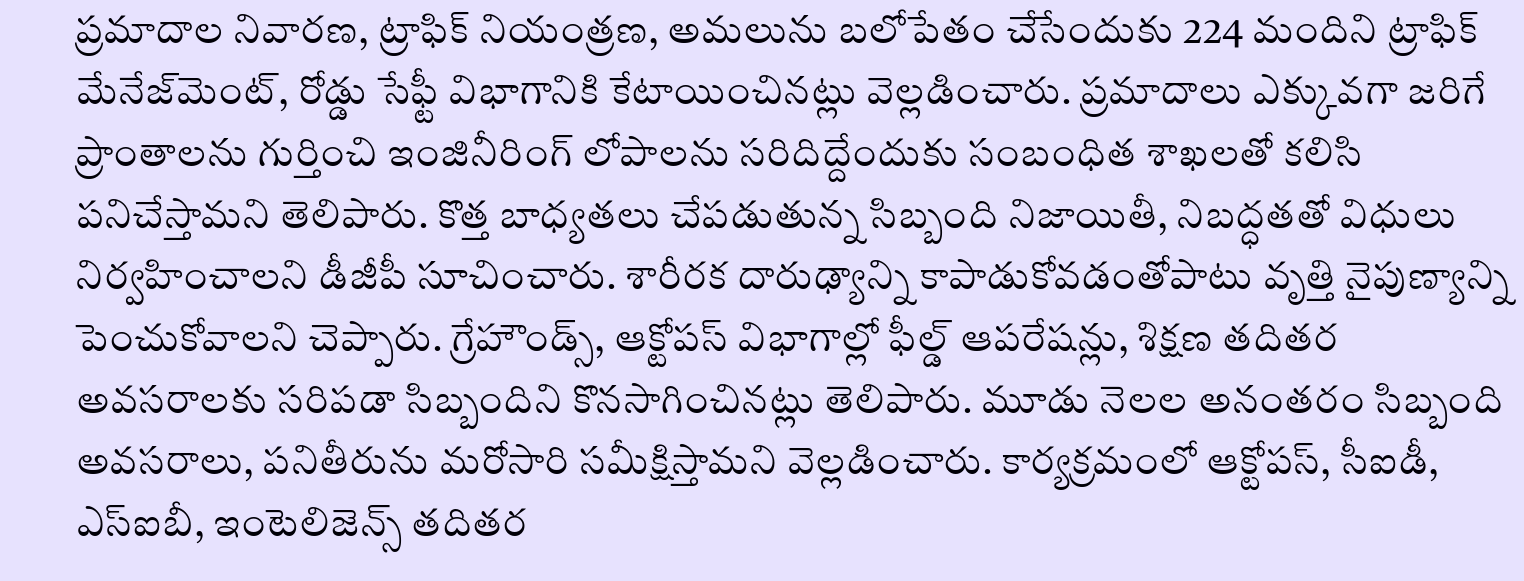ప్రమాదాల నివారణ, ట్రాఫిక్‌ నియంత్రణ, అమలును బలోపేతం చేసేందుకు 224 మందిని ట్రాఫిక్‌ మేనేజ్‌మెంట్‌, రోడ్డు సేఫ్టీ విభాగానికి కేటాయించినట్లు వెల్లడించారు. ప్రమాదాలు ఎక్కువగా జరిగే ప్రాంతాలను గుర్తించి ఇంజినీరింగ్‌ లోపాలను సరిదిద్దేందుకు సంబంధిత శాఖలతో కలిసి పనిచేస్తామని తెలిపారు. కొత్త బాధ్యతలు చేపడుతున్న సిబ్బంది నిజాయితీ, నిబద్ధతతో విధులు నిర్వహించాలని డీజీపీ సూచించారు. శారీరక దారుఢ్యాన్ని కాపాడుకోవడంతోపాటు వృత్తి నైపుణ్యాన్ని పెంచుకోవాలని చెప్పారు. గ్రేహౌండ్స్‌, ఆక్టోపస్‌ విభాగాల్లో ఫీల్డ్‌ ఆపరేషన్లు, శిక్షణ తదితర అవసరాలకు సరిపడా సిబ్బందిని కొనసాగించినట్లు తెలిపారు. మూడు నెలల అనంతరం సిబ్బంది అవసరాలు, పనితీరును మరోసారి సమీక్షిస్తామని వెల్లడించారు. కార్యక్రమంలో ఆక్టోపస్‌, సీఐడీ, ఎస్‌ఐబీ, ఇంటెలిజెన్స్‌ తదితర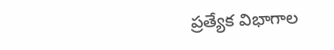ప్రత్యేక విభాగాల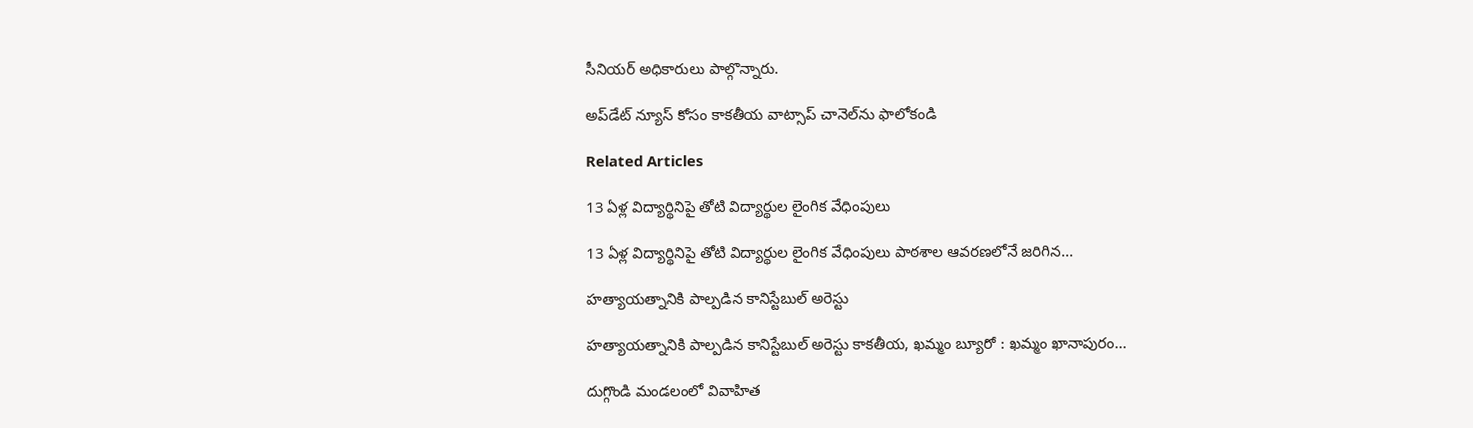సీనియర్‌ అధికారులు పాల్గొన్నారు.

అప్‌డేట్ న్యూస్ కోసం కాక‌తీయ వాట్సాప్ చానెల్‌ను ఫాలోకండి

Related Articles

13 ఏళ్ల విద్యార్థినిపై తోటి విద్యార్థుల లైంగిక వేధింపులు

13 ఏళ్ల విద్యార్థినిపై తోటి విద్యార్థుల లైంగిక వేధింపులు పాఠశాల ఆవరణలోనే జరిగిన...

హత్యాయత్నానికి పాల్పడిన కానిస్టేబుల్ అరెస్టు

హత్యాయత్నానికి పాల్పడిన కానిస్టేబుల్ అరెస్టు కాకతీయ, ఖమ్మం బ్యూరో : ఖమ్మం ఖానాపురం...

దుగ్గొండి మండలంలో వివాహిత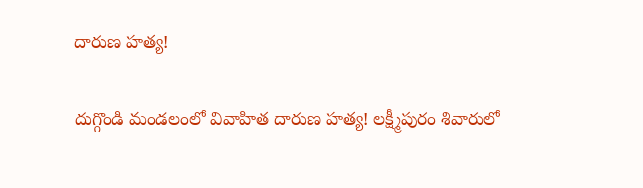దారుణ హత్య!

దుగ్గొండి మండలంలో వివాహిత దారుణ హత్య! లక్ష్మీపురం శివారులో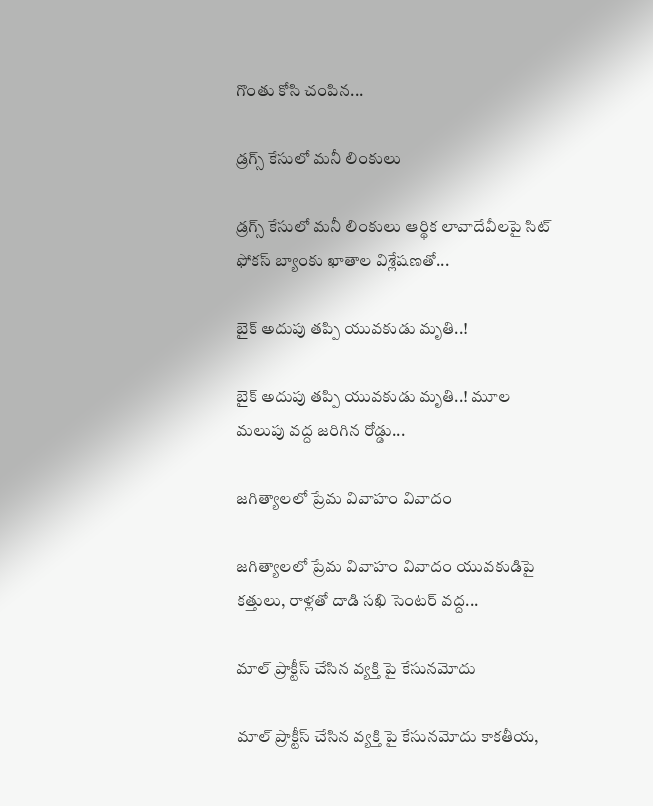గొంతు కోసి చంపిన...

డ్రగ్స్ కేసులో మ‌నీ లింకులు

డ్రగ్స్ కేసులో మ‌నీ లింకులు ఆర్థిక లావాదేవీలపై సిట్‌ ఫోకస్ బ్యాంకు ఖాతాల విశ్లేషణతో...

బైక్ అదుపు తప్పి యువకుడు మృతి..!

బైక్ అదుపు తప్పి యువకుడు మృతి..! మూల మలుపు వద్ద జరిగిన రోడ్డు...

జగిత్యాలలో ప్రేమ వివాహం వివాదం

జగిత్యాలలో ప్రేమ వివాహం వివాదం యువకుడిపై కత్తులు, రాళ్లతో దాడి సఖి సెంటర్ వద్ద...

మాల్ ప్రాక్టీస్ చేసిన వ్యక్తి పై కేసునమోదు

మాల్ ప్రాక్టీస్ చేసిన వ్యక్తి పై కేసునమోదు కాకతీయ,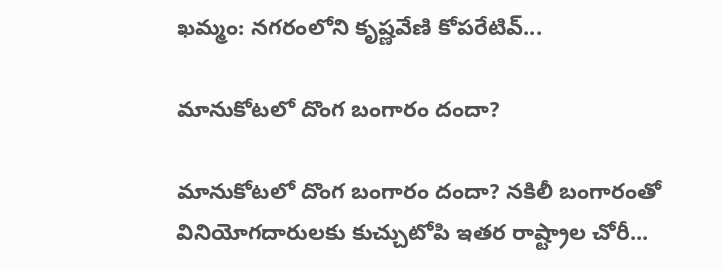ఖమ్మం: నగరంలోని కృష్ణవేణి కోపరేటివ్...

మానుకోటలో దొంగ బంగారం దందా?

మానుకోటలో దొంగ బంగారం దందా? నకిలీ బంగారంతో వినియోగదారులకు కుచ్చుటోపి ఇతర రాష్ట్రాల చోరీ...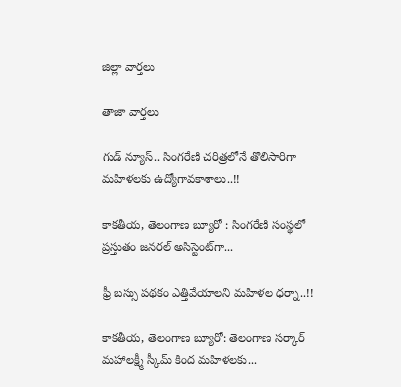జిల్లా వార్త‌లు

తాజా వార్త‌లు

గుడ్ న్యూస్.. సింగరేణి చరిత్రలోనే తొలిసారిగా మ‌హిళ‌ల‌కు ఉద్యోగావ‌కాశాలు..!!

కాక‌తీయ‌, తెలంగాణ బ్యూరో : సింగరేణి సంస్థలో ప్రస్తుతం జనరల్ అసిస్టెంట్‌గా...

ఫ్రీ బస్సు పథకం ఎత్తివేయాలని మహిళల ధర్నా..!!

కాకతీయ, తెలంగాణ బ్యూరో: తెలంగాణ సర్కార్ మహాలక్ష్మీ స్కీమ్ కింద మహిళలకు...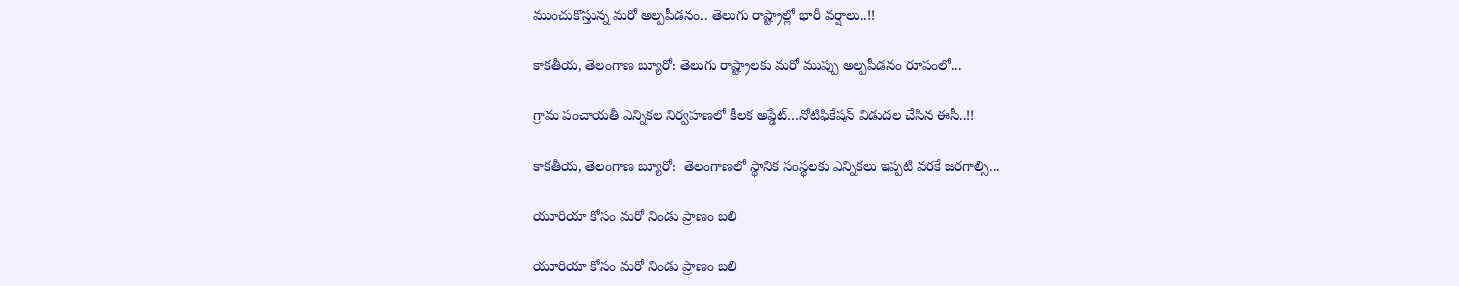ముంచుకొస్తున్న మరో అల్పపీడనం.. తెలుగు రాష్ట్రాల్లో భారీ వర్షాలు..!!

కాకతీయ, తెలంగాణ బ్యూరో: తెలుగు రాష్ట్రాలకు మరో ముప్పు అల్పపీడనం రూపంలో...

గ్రామ పంచాయ‌తీ ఎన్నిక‌ల నిర్వ‌హ‌ణ‌లో కీల‌క అప్డేట్‌…నోటిఫికేషన్ విడుదల చేసిన ఈసీ..!!

కాకతీయ, తెలంగాణ బ్యూరో:  తెలంగాణలో స్థానిక సంస్థలకు ఎన్నికలు ఇప్పటి వరకే జరగాల్సి...

యూరియా కోసం మరో నిండు ప్రాణం బలి

యూరియా కోసం మరో నిండు ప్రాణం బలి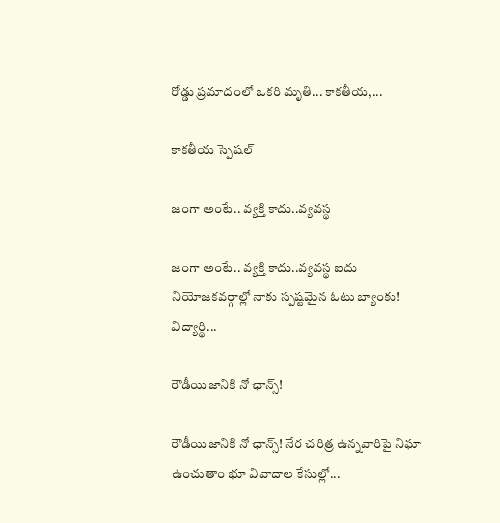రోడ్డు ప్రమాదంలో ఒకరి మృతి... కాకతీయ,...

కాక‌తీయ స్పెష‌ల్‌

జంగా అంటే.. వ్య‌క్తి కాదు..వ్య‌వస్థ‌

జంగా అంటే.. వ్య‌క్తి కాదు..వ్య‌వస్థ‌ ఐదు నియోజ‌క‌వ‌ర్గాల్లో నాకు స్ప‌ష్ట‌మైన ఓటు బ్యాంకు! విద్యార్థి...

రౌడీయిజానికి నో ఛాన్స్‌!

రౌడీయిజానికి నో ఛాన్స్‌! నేర చరిత్ర ఉన్న‌వారిపై నిఘా ఉంచుతాం భూ వివాదాల కేసుల్లో...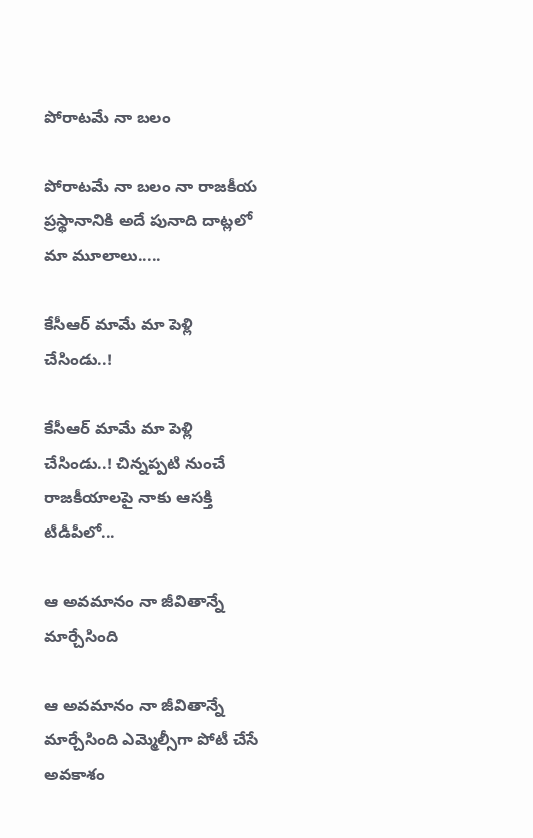పోరాటమే నా బలం

పోరాటమే నా బలం నా రాజకీయ ప్రస్థానానికి అదే పునాది దాట్లలో మా మూలాలు.....

కేసీఆర్‌ మామే మా పెళ్లి చేసిండు..!

కేసీఆర్‌ మామే మా పెళ్లి చేసిండు..! చిన్నప్ప‌టి నుంచే రాజకీయాలపై నాకు ఆసక్తి టీడీపీలో...

ఆ అవమానం నా జీవితాన్నే మార్చేసింది

ఆ అవమానం నా జీవితాన్నే మార్చేసింది ఎమ్మెల్సీగా పోటీ చేసే అవ‌కాశం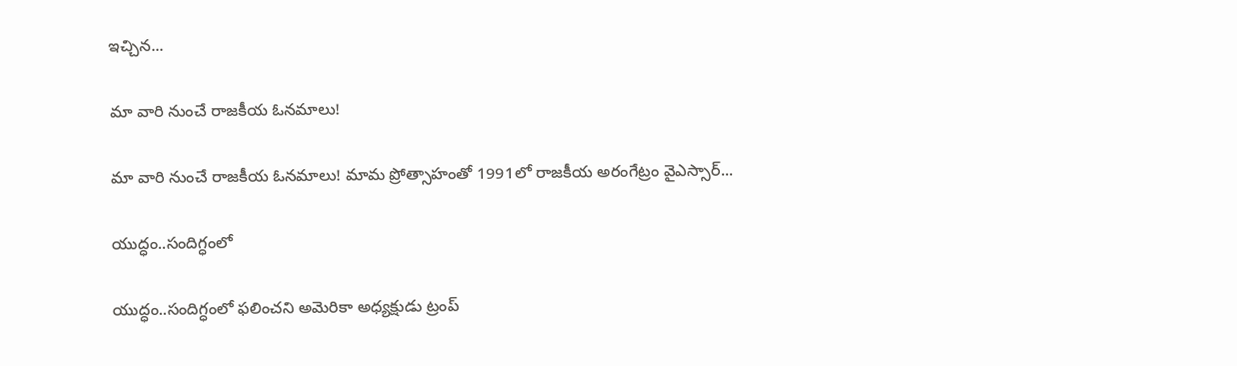ఇచ్చిన...

మా వారి నుంచే రాజకీయ ఓనమాలు!

మా వారి నుంచే రాజకీయ ఓనమాలు! మామ ప్రోత్సాహంతో 1991లో రాజకీయ అరంగేట్రం వైఎస్సార్‌...

యుద్ధం..సందిగ్ధంలో

యుద్ధం..సందిగ్ధంలో ఫ‌లించని అమెరికా అధ్య‌క్షుడు ట్రంప్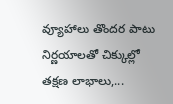వ్యూహాలు తొంద‌ర పాటు నిర్ణ‌యాల‌తో చిక్కుల్లో తక్షణ లాభాలు,...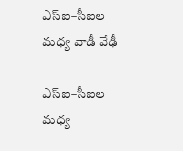ఎస్ఐ–సీఐల మ‌ధ్య వాడీ వేఢీ

ఎస్ఐ–సీఐల మ‌ధ్య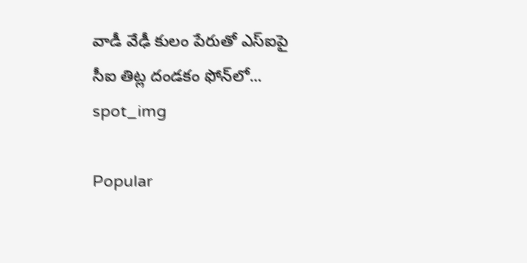వాడీ వేఢీ కులం పేరుతో ఎస్ఐపై సీఐ తిట్ల దండ‌కం ఫోన్‌లో...
spot_img

Popular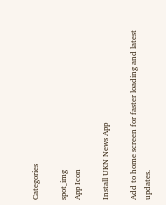Categories

spot_img
App Icon

Install UKN News App

Add to home screen for faster loading and latest updates.